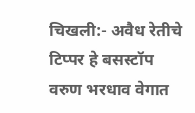चिखली:- अवैध रेतीचे टिप्पर हे बसस्टॉप वरुण भरधाव वेगात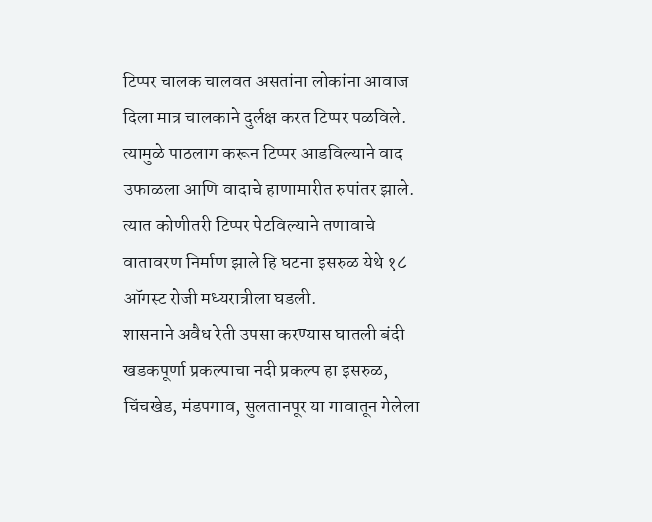टिप्पर चालक चालवत असतांना लोकांना आवाज दिला मात्र चालकाने दुर्लक्ष करत टिप्पर पळविले. त्यामुळे पाठलाग करून टिप्पर आडविल्याने वाद उफाळला आणि वादाचे हाणामारीत रुपांतर झाले. त्यात कोणीतरी टिप्पर पेटविल्याने तणावाचे वातावरण निर्माण झाले हि घटना इसरुळ येथे १८ ऑगस्ट रोजी मध्यरात्रीला घडली.
शासनाने अवैध रेती उपसा करण्यास घातली बंदी
खडकपूर्णा प्रकल्पाचा नदी प्रकल्प हा इसरुळ, चिंचखेड, मंडपगाव, सुलतानपूर या गावातून गेलेला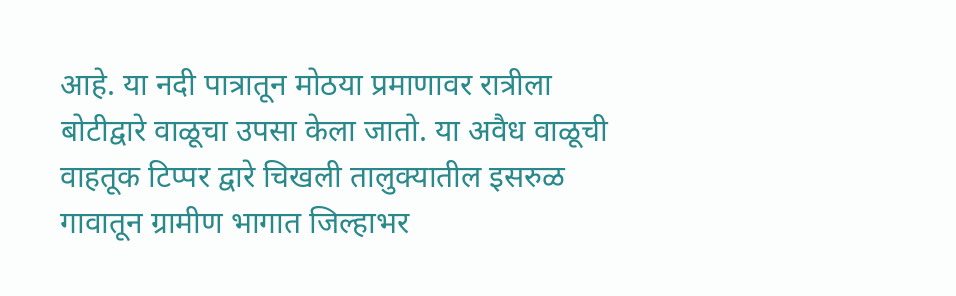आहे. या नदी पात्रातून मोठया प्रमाणावर रात्रीला बोटीद्वारे वाळूचा उपसा केला जातो. या अवैध वाळूची वाहतूक टिप्पर द्वारे चिखली तालुक्यातील इसरुळ गावातून ग्रामीण भागात जिल्हाभर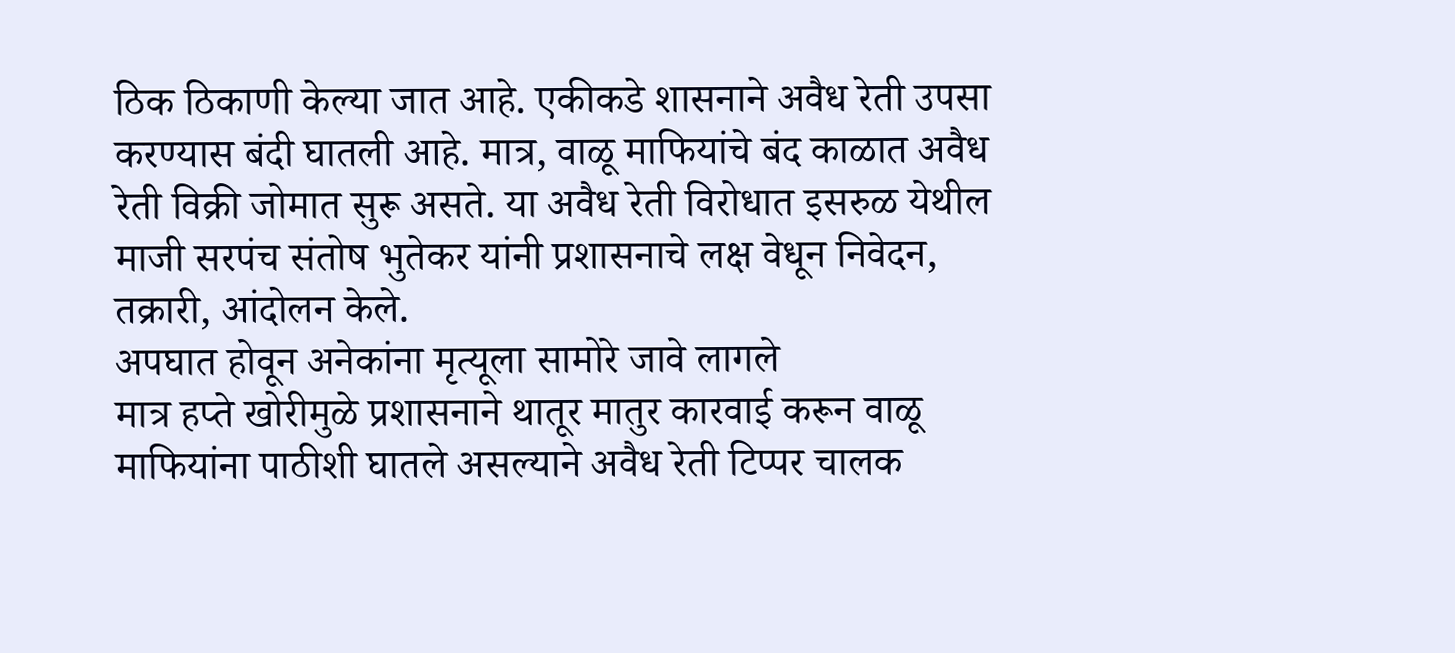ठिक ठिकाणी केल्या जात आहे. एकीकडे शासनाने अवैध रेती उपसा करण्यास बंदी घातली आहे. मात्र, वाळू माफियांचे बंद काळात अवैध रेती विक्री जोमात सुरू असते. या अवैध रेती विरोधात इसरुळ येथील माजी सरपंच संतोष भुतेकर यांनी प्रशासनाचे लक्ष वेधून निवेदन, तक्रारी, आंदोलन केले.
अपघात होवून अनेकांना मृत्यूला सामोरे जावे लागले
मात्र हप्ते खोरीमुळे प्रशासनाने थातूर मातुर कारवाई करून वाळू माफियांना पाठीशी घातले असल्याने अवैध रेती टिप्पर चालक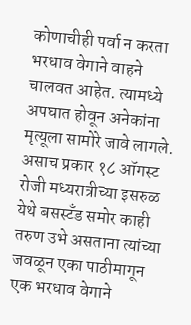कोणाचीही पर्वा न करता भरधाव वेगाने वाहने चालवत आहेत. त्यामध्ये अपघात होवून अनेकांना मृत्यूला सामोरे जावे लागले. असाच प्रकार १८ ऑगस्ट रोजी मध्यरात्रीच्या इसरुळ येथे बसस्टँड समोर काही तरुण उभे असताना त्यांच्या जवळून एका पाठीमागून एक भरधाव वेगाने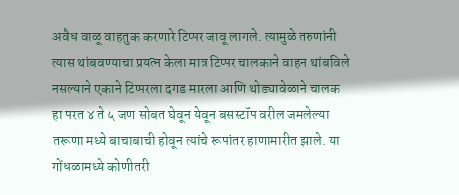अवैध वाळू वाहतुक करणारे टिप्पर जावू लागले. त्यामुळे तरुणांनी त्यास थांबवण्याचा प्रयत्न केला मात्र टिप्पर चालकाने वाहन थांबविले नसल्याने एकाने टिप्परला दगड मारला आणि थोड्यावेळाने चालक हा परत ४ ते ५ जण सोबत घेवून येवून बसस्टॉप वरील जमलेल्या तरूणा मध्ये बाचाबाची होवून त्यांचे रूपांतर हाणामारीत झाले. या गोंधळामध्ये कोणीतरी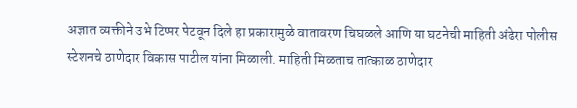अज्ञात व्यक्तीने उभे टिप्पर पेटवून दिले हा प्रकारामुळे वातावरण चिघळले आणि या घटनेची माहिती अंढेरा पोलीस स्टेशनचे ठाणेदार विकास पाटील यांना मिळाली. माहिती मिळताच तात्काळ ठाणेदार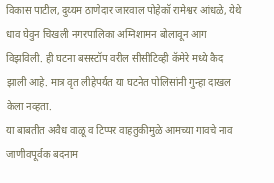विकास पाटील, दुय्यम ठाणेदार जारवाल पोहेकॉ रामेश्वर आंधळे, येथे धाव घेवुन चिखली नगरपालिका अग्निशामन बोलावून आग विझविली. ही घटना बसस्टॉप वरील सीसीटिव्ही कॅमेरे मध्ये कैद झाली आहे. मात्र वृत लीहेपर्यत या घटनेत पोलिसांनी गुन्हा दाखल केला नव्हता.
या बाबतीत अवैध वाळू व टिप्पर वाहतुकीमुळे आमच्या गावचे नाव जाणीवपूर्वक बदनाम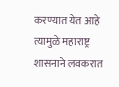करण्यात येत आहे त्यामुळे महाराष्ट्र शासनाने लवकरात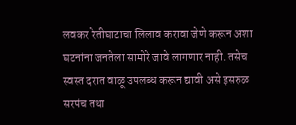लवकर रेतीघाटाचा लिलाव करावा जेणे करून अशा घटनांना जनतेला सामोरे जावे लागणार नाही. तसेच स्वस्त दरात वाळू उपलब्ध करून द्यावी असे इसरुळ सरपंच तथा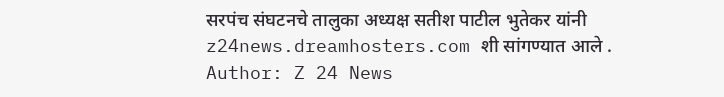सरपंच संघटनचे तालुका अध्यक्ष सतीश पाटील भुतेकर यांनी z24news.dreamhosters.com शी सांगण्यात आले .
Author: Z 24 News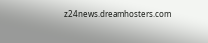z24news.dreamhosters.com